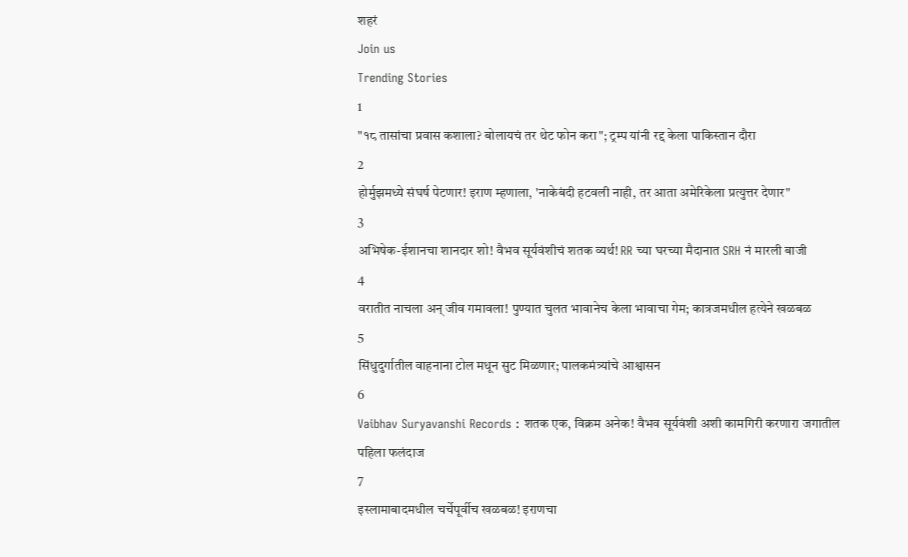शहरं
Join us
Trending Stories
1
"१८ तासांचा प्रवास कशाला? बोलायचं तर थेट फोन करा"; ट्रम्प यांनी रद्द केला पाकिस्तान दौरा
2
होर्मुझमध्ये संघर्ष पेटणार! इराण म्हणाला, 'नाकेबंदी हटवली नाही, तर आता अमेरिकेला प्रत्युत्तर देणार"
3
अभिषेक-ईशानचा शानदार शो! वैभव सूर्यवंशीचं शतक व्यर्थ! RR च्या घरच्या मैदानात SRH नं मारली बाजी
4
वरातीत नाचला अन् जीव गमावला! पुण्यात चुलत भावानेच केला भावाचा गेम; कात्रजमधील हत्येने खळबळ
5
सिंधुदुर्गातील वाहनाना टोल मधून सुट मिळणार; पालकमंत्र्यांचे आश्वासन
6
Vaibhav Suryavanshi Records : शतक एक, विक्रम अनेक! वैभव सूर्यवंशी अशी कामगिरी करणारा जगातील पहिला फलंदाज
7
इस्लामाबादमधील चर्चेपूर्वीच खळबळ! इराणचा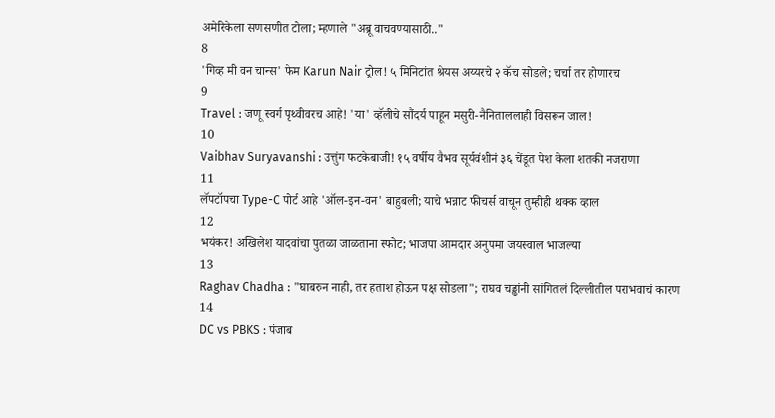अमेरिकेला सणसणीत टोला; म्हणाले "अब्रू वाचवण्यासाठी.."
8
'गिव्ह मी वन चान्स' फेम Karun Nair ट्रोल! ५ मिनिटांत श्रेयस अय्यरचे २ कॅच सोडले; चर्चा तर होणारच
9
Travel : जणू स्वर्ग पृथ्वीवरच आहे! 'या' व्हॅलीचे सौंदर्य पाहून मसुरी-नैनिताललाही विसरून जाल!
10
Vaibhav Suryavanshi : उत्तुंग फटकेबाजी! १५ वर्षीय वैभव सूर्यवंशीनं ३६ चेंडूत पेश केला शतकी नजराणा
11
लॅपटॉपचा Type-C पोर्ट आहे 'ऑल-इन-वन' बाहुबली; याचे भन्नाट फीचर्स वाचून तुम्हीही थक्क व्हाल
12
भयंकर! अखिलेश यादवांचा पुतळा जाळताना स्फोट; भाजपा आमदार अनुपमा जयस्वाल भाजल्या
13
Raghav Chadha : "घाबरुन नाही, तर हताश होऊन पक्ष सोडला"; राघव चड्ढांनी सांगितलं दिल्लीतील पराभवाचं कारण
14
DC vs PBKS : पंजाब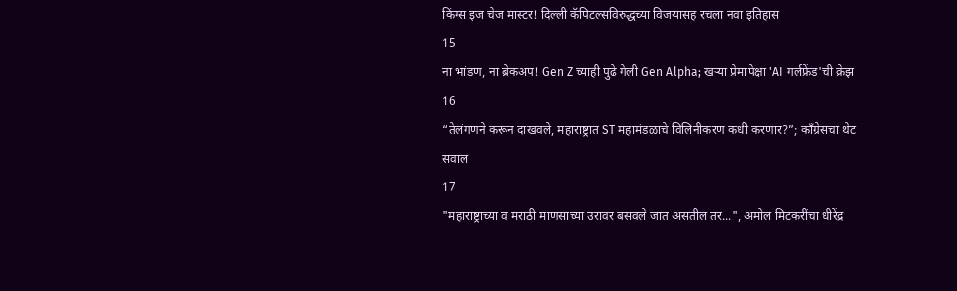किंग्स इज चेज मास्टर! दिल्ली कॅपिटल्सविरुद्धच्या विजयासह रचला नवा इतिहास
15
ना भांडण, ना ब्रेकअप! Gen Z च्याही पुढे गेली Gen Alpha; खऱ्या प्रेमापेक्षा 'AI गर्लफ्रेंड'ची क्रेझ
16
“तेलंगणने करून दाखवले, महाराष्ट्रात ST महामंडळाचे विलिनीकरण कधी करणार?”; काँग्रेसचा थेट सवाल
17
"महाराष्ट्राच्या व मराठी माणसाच्या उरावर बसवले जात असतील तर...", अमोल मिटकरींचा धीरेंद्र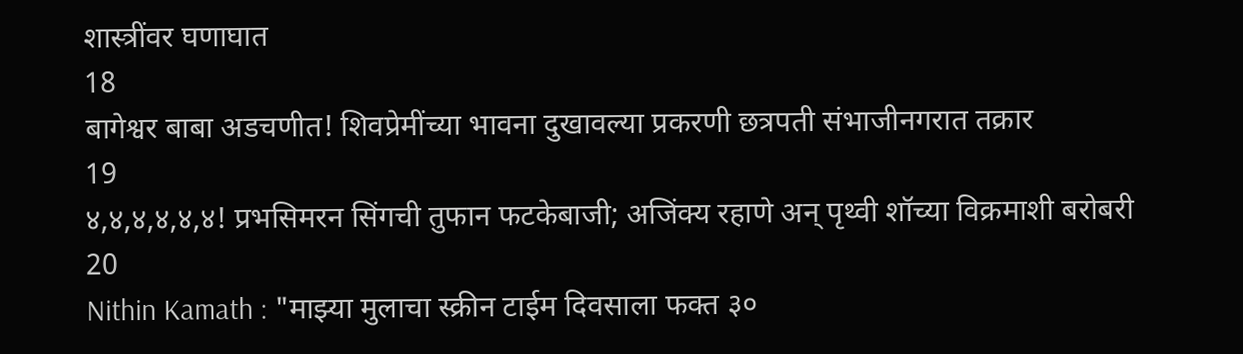शास्त्रींवर घणाघात
18
बागेश्वर बाबा अडचणीत! शिवप्रेमींच्या भावना दुखावल्या प्रकरणी छत्रपती संभाजीनगरात तक्रार
19
४,४,४,४,४,४! प्रभसिमरन सिंगची तुफान फटकेबाजी; अजिंक्य रहाणे अन् पृथ्वी शॉच्या विक्रमाशी बरोबरी
20
Nithin Kamath : "माझ्या मुलाचा स्क्रीन टाईम दिवसाला फक्त ३०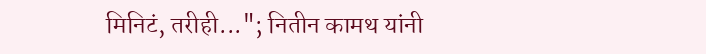मिनिटं, तरीही..."; नितीन कामथ यांनी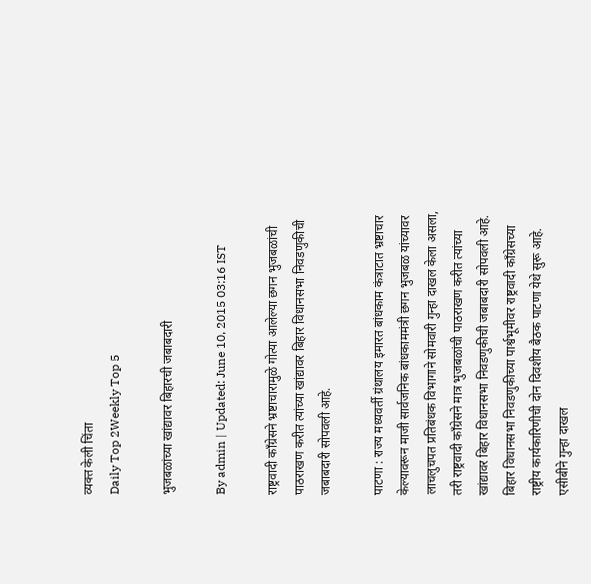व्यक्त केली चिंता
Daily Top 2Weekly Top 5

भुजबळांच्या खांद्यावर बिहारची जबाबदारी

By admin | Updated: June 10, 2015 03:16 IST

राष्ट्रवादी काँग्रेसने भ्रष्टाचारामुळे गोत्या आलेल्या छगन भुजबळांची पाठराखण करीत त्यांच्या खांद्यावर बिहार विधानसभा निवडणुकीची जबाबदारी सोपवली आहे.

पाटणा : राज्य मध्यवर्ती ग्रंथालय इमारत बांधकाम कंत्राटात भ्रष्टाचार केल्यावरून माजी सार्वजनिक बांधकाममंत्री छगन भुजबळ यांच्यावर लाचलुचपत प्रतिबंधक विभागाने सोमवारी गुन्हा दाखल केला असला, तरी राष्ट्रवादी काँग्रेसने मात्र भुजबळांची पाठराखण करीत त्यांच्या खांद्यावर बिहार विधानसभा निवडणुकीची जबाबदारी सोपवली आहे. बिहार विधानसभा निवडणुकीच्या पार्श्वभूमीवर राष्ट्रवादी काँग्रेसच्या राष्ट्रीय कार्यकारिणीची दोन दिवशीय बैठक पाटणा येथे सुरू आहे. एसीबीने गुन्हा दाखल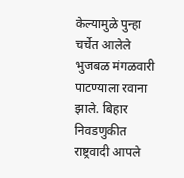केल्यामुळे पुन्हा चर्चेत आलेले भुजबळ मंगळवारी पाटण्याला रवाना झाले. बिहार निवडणुकीत राष्ट्रवादी आपले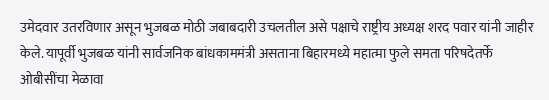उमेदवार उतरविणार असून भुजबळ मोठी जबाबदारी उचलतील असे पक्षाचे राष्ट्रीय अध्यक्ष शरद पवार यांनी जाहीर केले. यापूर्वी भुजबळ यांनी सार्वजनिक बांधकाममंत्री असताना बिहारमध्ये महात्मा फुले समता परिषदेतर्फे ओबीसींचा मेळावा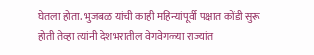घेतला होता. भुजबळ यांची काही महिन्यांपूर्वी पक्षात कोंडी सुरू होती तेव्हा त्यांनी देशभरातील वेगवेगळ्या राज्यांत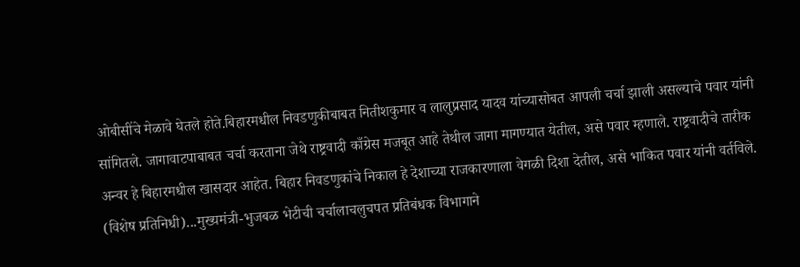ओबीसींचे मेळावे घेतले होते.बिहारमधील निवडणुकीबाबत नितीशकुमार व लालुप्रसाद यादव यांच्यासोबत आपली चर्चा झाली असल्याचे पवार यांनी सांगितले. जागावाटपाबाबत चर्चा करताना जेथे राष्ट्रवादी काँग्रेस मजबूत आहे तेथील जागा मागण्यात येतील, असे पवार म्हणाले. राष्ट्रवादीचे तारीक अन्वर हे बिहारमधील खासदार आहेत. बिहार निवडणुकांचे निकाल हे देशाच्या राजकारणाला वेगळी दिशा देतील, असे भाकित पवार यांनी वर्तविले. (विशेष प्रतिनिधी)...मुख्यमंत्री-भुजबळ भेटीची चर्चालाचलुचपत प्रतिबंधक विभागाने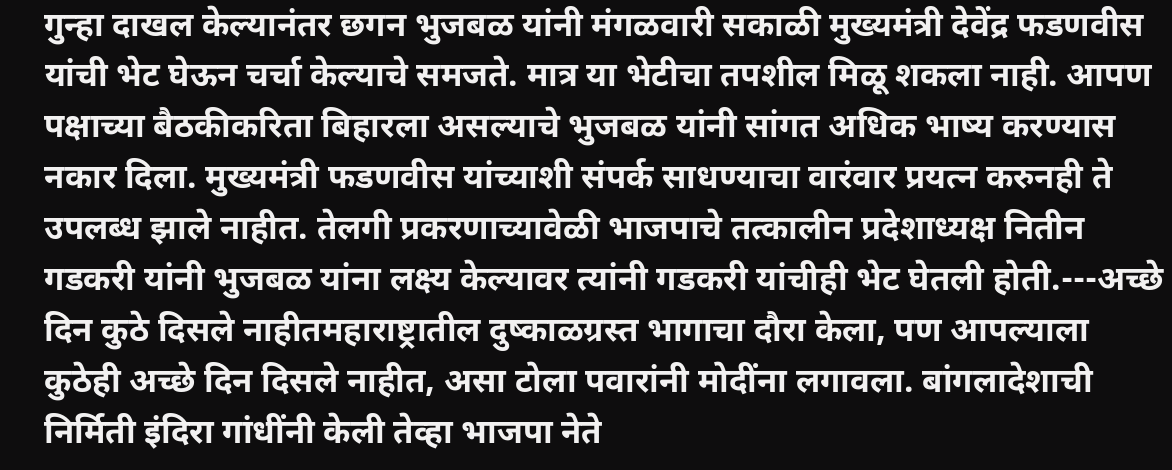गुन्हा दाखल केल्यानंतर छगन भुजबळ यांनी मंगळवारी सकाळी मुख्यमंत्री देवेंद्र फडणवीस यांची भेट घेऊन चर्चा केल्याचे समजते. मात्र या भेटीचा तपशील मिळू शकला नाही. आपण पक्षाच्या बैठकीकरिता बिहारला असल्याचे भुजबळ यांनी सांगत अधिक भाष्य करण्यास नकार दिला. मुख्यमंत्री फडणवीस यांच्याशी संपर्क साधण्याचा वारंवार प्रयत्न करुनही ते उपलब्ध झाले नाहीत. तेलगी प्रकरणाच्यावेळी भाजपाचे तत्कालीन प्रदेशाध्यक्ष नितीन गडकरी यांनी भुजबळ यांना लक्ष्य केल्यावर त्यांनी गडकरी यांचीही भेट घेतली होती.---अच्छे दिन कुठे दिसले नाहीतमहाराष्ट्रातील दुष्काळग्रस्त भागाचा दौरा केला, पण आपल्याला कुठेही अच्छे दिन दिसले नाहीत, असा टोला पवारांनी मोदींना लगावला. बांगलादेशाची निर्मिती इंदिरा गांधींनी केली तेव्हा भाजपा नेते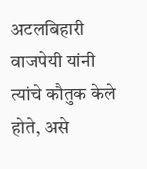अटलबिहारी वाजपेयी यांनी त्यांचे कौतुक केले होते, असे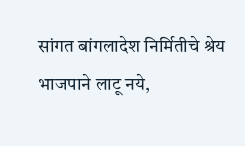सांगत बांगलादेश निर्मितीचे श्रेय भाजपाने लाटू नये,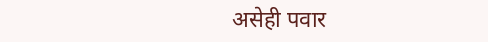असेही पवार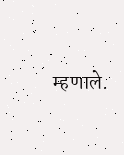म्हणाले.